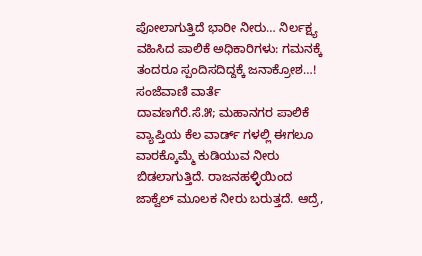ಪೋಲಾಗುತ್ತಿದೆ ಭಾರೀ ನೀರು… ನಿರ್ಲಕ್ಷ್ಯ ವಹಿಸಿದ ಪಾಲಿಕೆ ಅಧಿಕಾರಿಗಳು: ಗಮನಕ್ಕೆ ತಂದರೂ ಸ್ಪಂದಿಸದಿದ್ದಕ್ಕೆ ಜನಾಕ್ರೋಶ…!
ಸಂಜೆವಾಣಿ ವಾರ್ತೆ
ದಾವಣಗೆರೆ.ಸೆ.೫; ಮಹಾನಗರ ಪಾಲಿಕೆ ವ್ಯಾಪ್ತಿಯ ಕೆಲ ವಾರ್ಡ್ ಗಳಲ್ಲಿ ಈಗಲೂ ವಾರಕ್ಕೊಮ್ಮೆ ಕುಡಿಯುವ ನೀರು ಬಿಡಲಾಗುತ್ತಿದೆ. ರಾಜನಹಳ್ಳಿಯಿಂದ ಜಾಕ್ವೆಲ್ ಮೂಲಕ ನೀರು ಬರುತ್ತದೆ. ಆದ್ರೆ,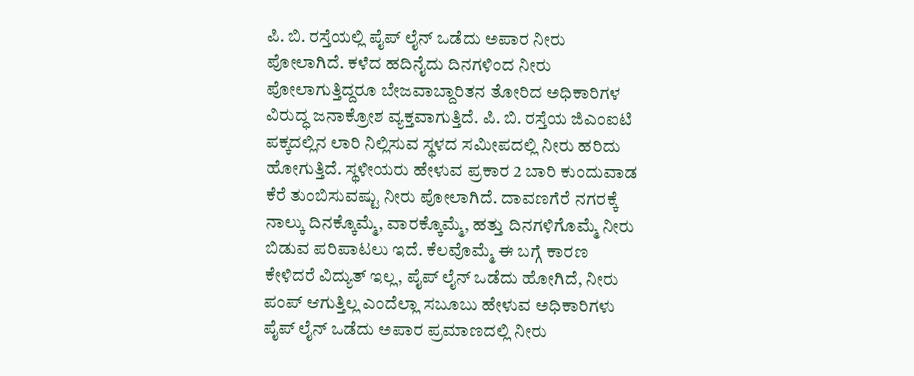ಪಿ. ಬಿ. ರಸ್ತೆಯಲ್ಲಿ ಪೈಪ್ ಲೈನ್ ಒಡೆದು ಅಪಾರ ನೀರು ಪೋಲಾಗಿದೆ. ಕಳೆದ ಹದಿನೈದು ದಿನಗಳಿಂದ ನೀರು ಪೋಲಾಗುತ್ತಿದ್ದರೂ ಬೇಜವಾಬ್ದಾರಿತನ ತೋರಿದ ಅಧಿಕಾರಿಗಳ ವಿರುದ್ಧ ಜನಾಕ್ರೋಶ ವ್ಯಕ್ತವಾಗುತ್ತಿದೆ. ಪಿ. ಬಿ. ರಸ್ತೆಯ ಜಿಎಂಐಟಿ ಪಕ್ಕದಲ್ಲಿನ ಲಾರಿ ನಿಲ್ಲಿಸುವ ಸ್ಥಳದ ಸಮೀಪದಲ್ಲಿ ನೀರು ಹರಿದು ಹೋಗುತ್ತಿದೆ. ಸ್ಥಳೀಯರು ಹೇಳುವ ಪ್ರಕಾರ 2 ಬಾರಿ ಕುಂದುವಾಡ ಕೆರೆ ತುಂಬಿಸುವಷ್ಟು ನೀರು ಪೋಲಾಗಿದೆ. ದಾವಣಗೆರೆ ನಗರಕ್ಕೆ ನಾಲ್ಕು ದಿನಕ್ಕೊಮ್ಮೆ, ವಾರಕ್ಕೊಮ್ಮೆ, ಹತ್ತು ದಿನಗಳಿಗೊಮ್ಮೆ ನೀರು ಬಿಡುವ ಪರಿಪಾಟಲು ಇದೆ. ಕೆಲವೊಮ್ಮೆ ಈ ಬಗ್ಗೆ ಕಾರಣ ಕೇಳಿದರೆ ವಿದ್ಯುತ್ ಇಲ್ಲ, ಪೈಪ್ ಲೈನ್ ಒಡೆದು ಹೋಗಿದೆ, ನೀರು ಪಂಪ್ ಆಗುತ್ತಿಲ್ಲ ಎಂದೆಲ್ಲಾ ಸಬೂಬು ಹೇಳುವ ಅಧಿಕಾರಿಗಳು ಪೈಪ್ ಲೈನ್ ಒಡೆದು ಅಪಾರ ಪ್ರಮಾಣದಲ್ಲಿ ನೀರು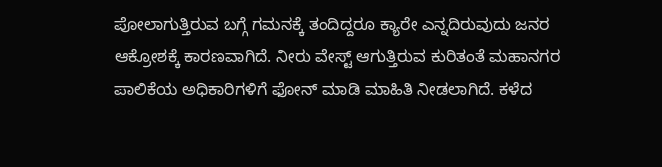ಪೋಲಾಗುತ್ತಿರುವ ಬಗ್ಗೆ ಗಮನಕ್ಕೆ ತಂದಿದ್ದರೂ ಕ್ಯಾರೇ ಎನ್ನದಿರುವುದು ಜನರ ಆಕ್ರೋಶಕ್ಕೆ ಕಾರಣವಾಗಿದೆ. ನೀರು ವೇಸ್ಟ್ ಆಗುತ್ತಿರುವ ಕುರಿತಂತೆ ಮಹಾನಗರ ಪಾಲಿಕೆಯ ಅಧಿಕಾರಿಗಳಿಗೆ ಫೋನ್ ಮಾಡಿ ಮಾಹಿತಿ ನೀಡಲಾಗಿದೆ. ಕಳೆದ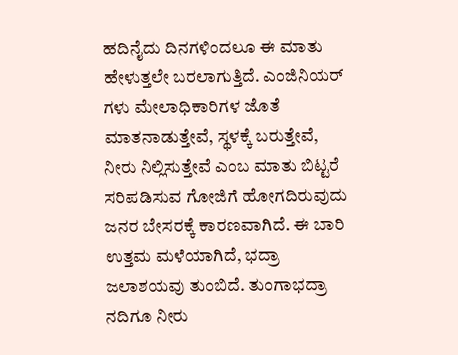ಹದಿನೈದು ದಿನಗಳಿಂದಲೂ ಈ ಮಾತು ಹೇಳುತ್ತಲೇ ಬರಲಾಗುತ್ತಿದೆ. ಎಂಜಿನಿಯರ್ ಗಳು ಮೇಲಾಧಿಕಾರಿಗಳ ಜೊತೆ ಮಾತನಾಡುತ್ತೇವೆ, ಸ್ಥಳಕ್ಕೆ ಬರುತ್ತೇವೆ, ನೀರು ನಿಲ್ಲಿಸುತ್ತೇವೆ ಎಂಬ ಮಾತು ಬಿಟ್ಟರೆ ಸರಿಪಡಿಸುವ ಗೋಜಿಗೆ ಹೋಗದಿರುವುದು ಜನರ ಬೇಸರಕ್ಕೆ ಕಾರಣವಾಗಿದೆ. ಈ ಬಾರಿ ಉತ್ತಮ ಮಳೆಯಾಗಿದೆ, ಭದ್ರಾ ಜಲಾಶಯವು ತುಂಬಿದೆ. ತುಂಗಾಭದ್ರಾ ನದಿಗೂ ನೀರು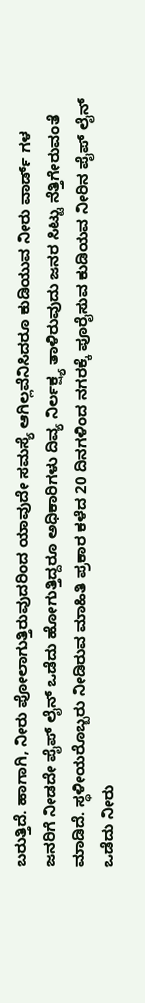ಬರುತ್ತಿದೆ. ಹಾಗಾಗಿ, ನೀರು ಪೋಲಾಗುತ್ತಿರುವುದರಿಂದ ಯಾವುದೇ ಸಮಸ್ಯೆ ಆಗಿಲ್ಲವೆನಿಸಿದರೂ ಕುಡಿಯುವ ನೀರು ವಾರ್ಡ್ ಗಳ ಜನರಿಗೆ ನೀಡದೇ ಪೈಪ್ ಲೈನ್ ಒಡೆದು ಹೋಗುತ್ತಿದ್ದರೂ ಅಧಿಕಾರಿಗಳು ದಿವ್ಯ ನಿರ್ಲಕ್ಷ್ಯ ತಾಳಿರುವುದು ಜನರ ಸಿಟ್ಟು ನೆತ್ತಿಗೇರುವಂತೆ ಮಾಡಿದೆ. ಸ್ಥಳೀಯರೊಬ್ಬರು ನೀಡಿರುವ ಮಾಹಿತಿ ಪ್ರಕಾರ ಕಳೆದ 20 ದಿನಗಳಿಂದ ನಗರಕ್ಕೆ ಪೂರೈಸುವ ಕುಡಿಯವ ನೀರಿನ ಪೈಪ್ ಲೈನ್ ಒಡೆದು ನೀರು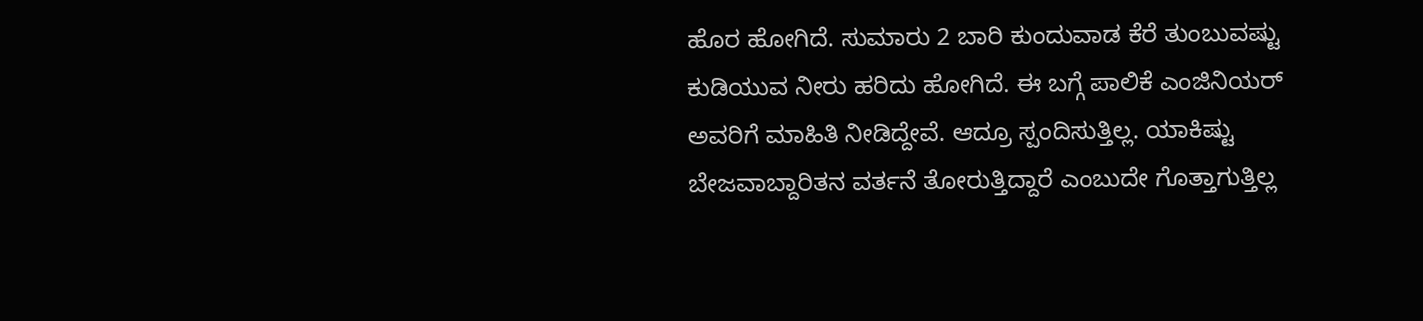ಹೊರ ಹೋಗಿದೆ. ಸುಮಾರು 2 ಬಾರಿ ಕುಂದುವಾಡ ಕೆರೆ ತುಂಬುವಷ್ಟು ಕುಡಿಯುವ ನೀರು ಹರಿದು ಹೋಗಿದೆ. ಈ ಬಗ್ಗೆ ಪಾಲಿಕೆ ಎಂಜಿನಿಯರ್ ಅವರಿಗೆ ಮಾಹಿತಿ ನೀಡಿದ್ದೇವೆ. ಆದ್ರೂ ಸ್ಪಂದಿಸುತ್ತಿಲ್ಲ. ಯಾಕಿಷ್ಟು ಬೇಜವಾಬ್ದಾರಿತನ ವರ್ತನೆ ತೋರುತ್ತಿದ್ದಾರೆ ಎಂಬುದೇ ಗೊತ್ತಾಗುತ್ತಿಲ್ಲ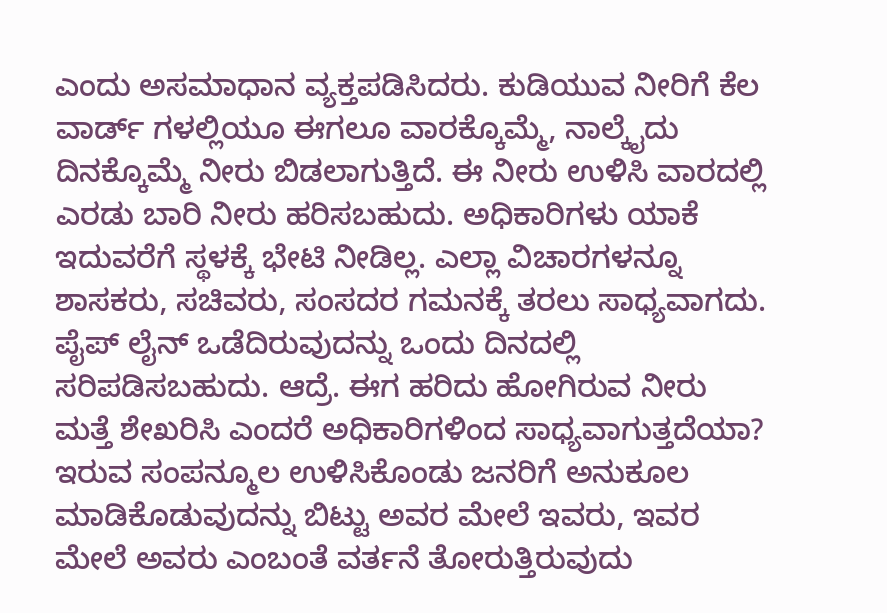ಎಂದು ಅಸಮಾಧಾನ ವ್ಯಕ್ತಪಡಿಸಿದರು. ಕುಡಿಯುವ ನೀರಿಗೆ ಕೆಲ ವಾರ್ಡ್ ಗಳಲ್ಲಿಯೂ ಈಗಲೂ ವಾರಕ್ಕೊಮ್ಮೆ, ನಾಲ್ಕೈದು ದಿನಕ್ಕೊಮ್ಮೆ ನೀರು ಬಿಡಲಾಗುತ್ತಿದೆ. ಈ ನೀರು ಉಳಿಸಿ ವಾರದಲ್ಲಿ ಎರಡು ಬಾರಿ ನೀರು ಹರಿಸಬಹುದು. ಅಧಿಕಾರಿಗಳು ಯಾಕೆ ಇದುವರೆಗೆ ಸ್ಥಳಕ್ಕೆ ಭೇಟಿ ನೀಡಿಲ್ಲ. ಎಲ್ಲಾ ವಿಚಾರಗಳನ್ನೂ ಶಾಸಕರು, ಸಚಿವರು, ಸಂಸದರ ಗಮನಕ್ಕೆ ತರಲು ಸಾಧ್ಯವಾಗದು. ಪೈಪ್ ಲೈನ್ ಒಡೆದಿರುವುದನ್ನು ಒಂದು ದಿನದಲ್ಲಿ ಸರಿಪಡಿಸಬಹುದು. ಆದ್ರೆ. ಈಗ ಹರಿದು ಹೋಗಿರುವ ನೀರು ಮತ್ತೆ ಶೇಖರಿಸಿ ಎಂದರೆ ಅಧಿಕಾರಿಗಳಿಂದ ಸಾಧ್ಯವಾಗುತ್ತದೆಯಾ? ಇರುವ ಸಂಪನ್ಮೂಲ ಉಳಿಸಿಕೊಂಡು ಜನರಿಗೆ ಅನುಕೂಲ ಮಾಡಿಕೊಡುವುದನ್ನು ಬಿಟ್ಟು ಅವರ ಮೇಲೆ ಇವರು, ಇವರ ಮೇಲೆ ಅವರು ಎಂಬಂತೆ ವರ್ತನೆ ತೋರುತ್ತಿರುವುದು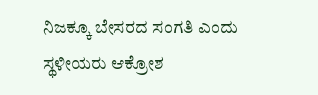ನಿಜಕ್ಕೂ ಬೇಸರದ ಸಂಗತಿ ಎಂದು ಸ್ಥಳೀಯರು ಆಕ್ರೋಶ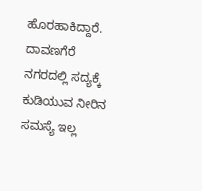ಹೊರಹಾಕಿದ್ದಾರೆ. ದಾವಣಗೆರೆ ನಗರದಲ್ಲಿ ಸದ್ಯಕ್ಕೆ ಕುಡಿಯುವ ನೀರಿನ ಸಮಸ್ಯೆ ಇಲ್ಲ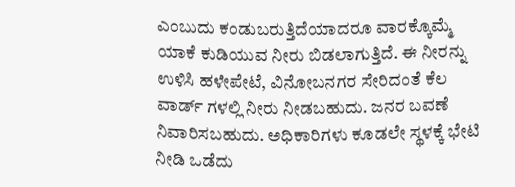ಎಂಬುದು ಕಂಡುಬರುತ್ತಿದೆಯಾದರೂ ವಾರಕ್ಕೊಮ್ಮೆ ಯಾಕೆ ಕುಡಿಯುವ ನೀರು ಬಿಡಲಾಗುತ್ತಿದೆ. ಈ ನೀರನ್ನು ಉಳಿಸಿ ಹಳೇಪೇಟೆ, ವಿನೋಬನಗರ ಸೇರಿದಂತೆ ಕೆಲ ವಾರ್ಡ್ ಗಳಲ್ಲಿ ನೀರು ನೀಡಬಹುದು. ಜನರ ಬವಣೆ ನಿವಾರಿಸಬಹುದು. ಅಧಿಕಾರಿಗಳು ಕೂಡಲೇ ಸ್ಥಳಕ್ಕೆ ಭೇಟಿ ನೀಡಿ ಒಡೆದು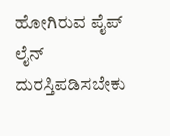ಹೋಗಿರುವ ಪೈಪ್ ಲೈನ್ ದುರಸ್ತಿಪಡಿಸಬೇಕು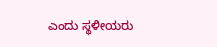ಎಂದು ಸ್ಥಳೀಯರು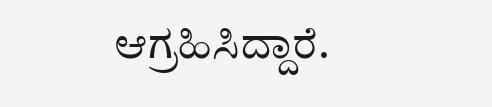ಆಗ್ರಹಿಸಿದ್ದಾರೆ.